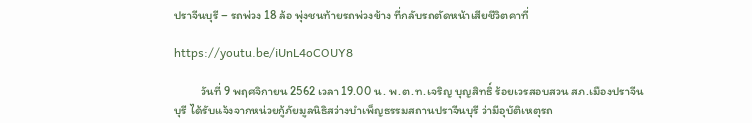ปราจีนบุรี – รถพ่วง 18 ล้อ พุ่งชนท้ายรถพ่วงข้าง ที่กลับรถตัดหน้าเสียชีวิตคาที่

https://youtu.be/iUnL4oCOUY8

          วันที่ 9 พฤศจิกายน 2562 เวลา 19.00 น. พ.ต.ท.เจริญ บุญสิทธิ์ ร้อยเวรสอบสวน สภ.เมืองปราจีนบุรี ได้รับแจ้งจากหน่วยกู้ภัยมูลนิธิสว่างบำเพ็ญธรรมสถานปราจีนบุรี ว่ามีอุบัติเหตุรถ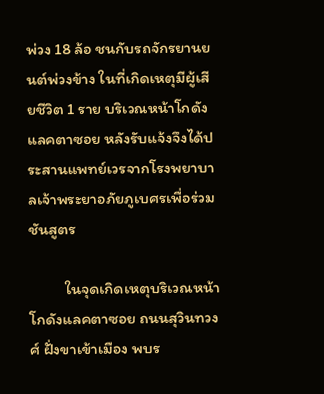พ่วง 18 ล้อ ชนกับรถจักรยานยนต์พ่วงข้าง ในที่เกิดเหตุมีผู้เสียชีวิต 1 ราย บริเวณหน้าโกดังแลคตาซอย หลังรับแจ้งจึงได้ประสานแพทย์เวรจากโรงพยาบาลเจ้าพระยาอภัยภูเบศรเพื่อร่วมชันสูตร

          ในจุดเกิดเหตุบริเวณหน้าโกดังแลคตาซอย ถนนสุวินทวงศ์ ฝั่งขาเข้าเมือง พบร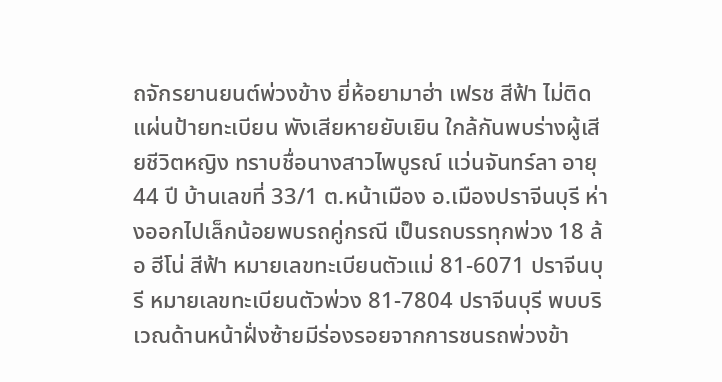ถจักรยานยนต์พ่วงข้าง ยี่ห้อยามาฮ่า เฟรช สีฟ้า ไม่ติดแผ่นป้ายทะเบียน พังเสียหายยับเยิน ใกล้กันพบร่างผู้เสียชีวิตหญิง ทราบชื่อนางสาวไพบูรณ์ แว่นจันทร์ลา อายุ 44 ปี บ้านเลขที่ 33/1 ต.หน้าเมือง อ.เมืองปราจีนบุรี ห่างออกไปเล็กน้อยพบรถคู่กรณี เป็นรถบรรทุกพ่วง 18 ล้อ ฮีโน่ สีฟ้า หมายเลขทะเบียนตัวแม่ 81-6071 ปราจีนบุรี หมายเลขทะเบียนตัวพ่วง 81-7804 ปราจีนบุรี พบบริเวณด้านหน้าฝั่งซ้ายมีร่องรอยจากการชนรถพ่วงข้า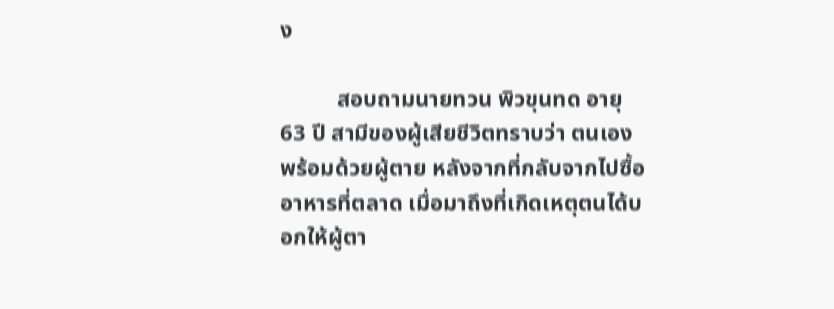ง

          สอบถามนายทวน พิวขุนทด อายุ 63 ปี สามีของผู้เสียชีวิตทราบว่า ตนเองพร้อมด้วยผู้ตาย หลังจากที่กลับจากไปซื้ออาหารที่ตลาด เมื่อมาถึงที่เกิดเหตุตนได้บอกให้ผู้ตา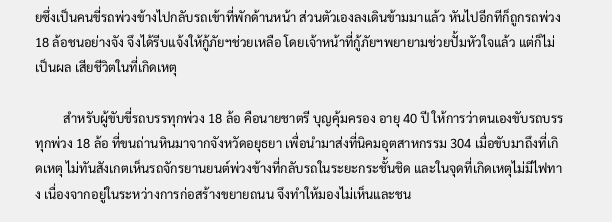ยซึ่งเป็นคนขี่รถพ่วงข้างไปกลับรถเข้าที่พักด้านหน้า ส่วนตัวเองลงเดินข้ามมาแล้ว หันไปอีกทีก็ถูกรถพ่วง 18 ล้อชนอย่างจัง จึงได้รีบแจ้งให้กู้ภัยฯช่วยเหลือ โดยเจ้าหน้าที่กู้ภัยฯพยายามช่วยปั้มหัวใจแล้ว แต่ก็ไม่เป็นผล เสียชีวิตในที่เกิดเหตุ

         สำหรับผู้ขับขี่รถบรรทุกพ่วง 18 ล้อ คือนายชาตรี บุญคุ้มครอง อายุ 40 ปี ให้การว่าตนเองขับรถบรรทุกพ่วง 18 ล้อ ที่ขนถ่านหินมาจากจังหวัดอยุธยา เพื่อนำมาส่งที่นิคมอุตสาหกรรม 304 เมื่อขับมาถึงที่เกิดเหตุ ไม่ทันสังเกตเห็นรถจักรยานยนต์พ่วงข้างที่กลับรถในระยะกระชั้นชิด และในจุดที่เกิดเหตุไม่มีไฟทาง เนื่องจากอยู่ในระหว่างการก่อสร้างขยายถนน จึงทำให้มองไม่เห็นและชน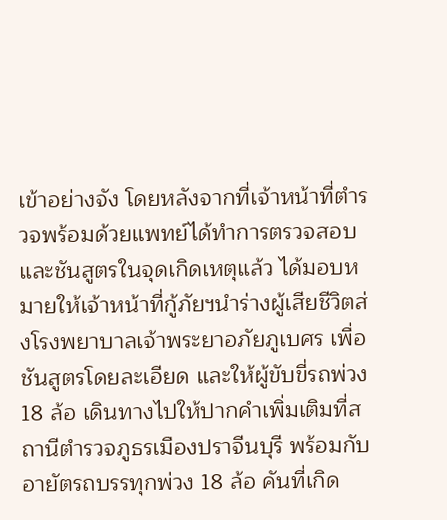เข้าอย่างจัง โดยหลังจากที่เจ้าหน้าที่ตำรวจพร้อมด้วยแพทย์ได้ทำการตรวจสอบ และชันสูตรในจุดเกิดเหตุแล้ว ได้มอบหมายให้เจ้าหน้าที่กู้ภัยฯนำร่างผู้เสียชีวิตส่งโรงพยาบาลเจ้าพระยาอภัยภูเบศร เพื่อชันสูตรโดยละเอียด และให้ผู้ขับขี่รถพ่วง 18 ล้อ เดินทางไปให้ปากคำเพิ่มเติมที่สถานีตำรวจภูธรเมืองปราจีนบุรี พร้อมกับอายัตรถบรรทุกพ่วง 18 ล้อ คันที่เกิด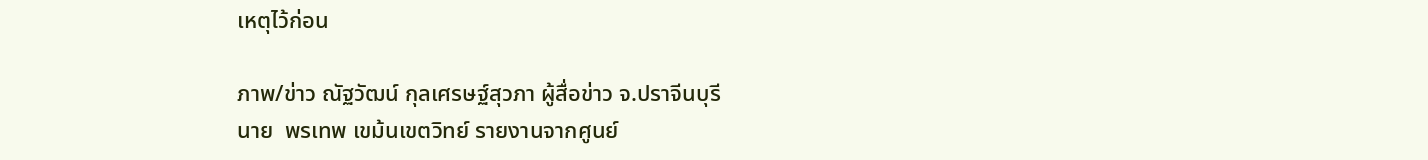เหตุไว้ก่อน

ภาพ/ข่าว ณัฐวัฒน์ กุลเศรษฐ์สุวภา ผู้สื่อข่าว จ.ปราจีนบุรี
นาย  พรเทพ เขม้นเขตวิทย์ รายงานจากศูนย์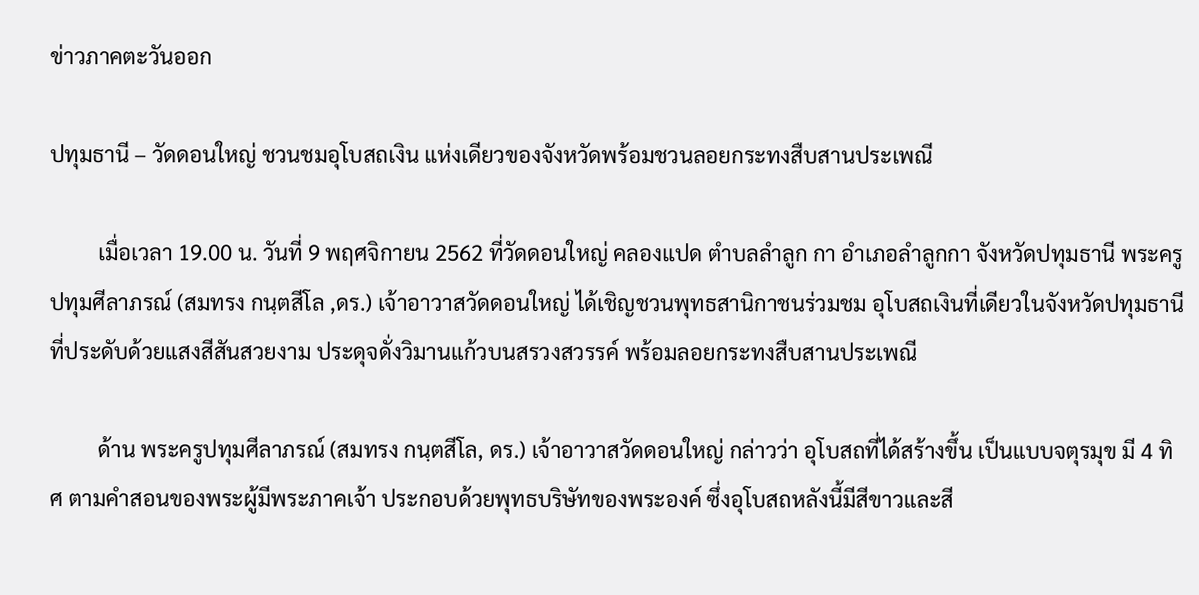ข่าวภาคตะวันออก

ปทุมธานี – วัดดอนใหญ่ ชวนชมอุโบสถเงิน แห่งเดียวของจังหวัดพร้อมชวนลอยกระทงสืบสานประเพณี

         เมื่อเวลา 19.00 น. วันที่ 9 พฤศจิกายน 2562 ที่วัดดอนใหญ่ คลองแปด ตำบลลำลูก กา อำเภอลำลูกกา จังหวัดปทุมธานี พระครูปทุมศีลาภรณ์ (สมทรง กนฺตสีโล ,ดร.) เจ้าอาวาสวัดดอนใหญ่ ได้เชิญชวนพุทธสานิกาชนร่วมชม อุโบสถเงินที่เดียวในจังหวัดปทุมธานี ที่ประดับด้วยแสงสีสันสวยงาม ประดุจดั่งวิมานแก้วบนสรวงสวรรค์ พร้อมลอยกระทงสืบสานประเพณี

         ด้าน พระครูปทุมศีลาภรณ์ (สมทรง กนฺตสีโล, ดร.) เจ้าอาวาสวัดดอนใหญ่ กล่าวว่า อุโบสถที่ได้สร้างขึ้น เป็นแบบจตุรมุข มี 4 ทิศ ตามคำสอนของพระผู้มีพระภาคเจ้า ประกอบด้วยพุทธบริษัทของพระองค์ ซึ่งอุโบสถหลังนี้มีสีขาวและสี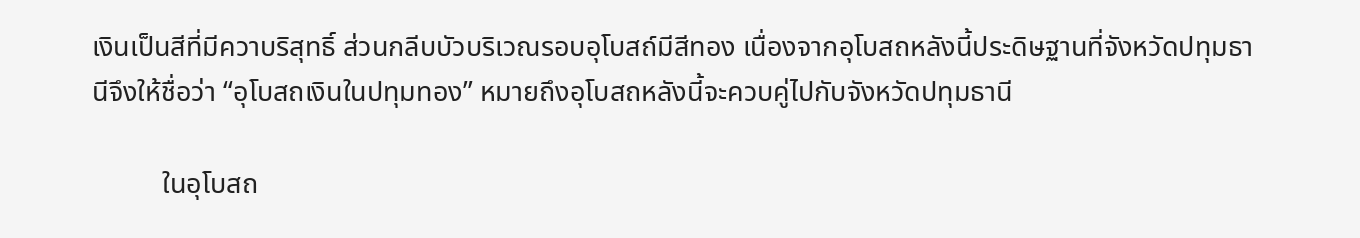เงินเป็นสีที่มีควาบริสุทธิ์ ส่วนกลีบบัวบริเวณรอบอุโบสถ์มีสีทอง เนื่องจากอุโบสถหลังนี้ประดิษฐานที่จังหวัดปทุมธานีจึงให้ชื่อว่า “อุโบสถเงินในปทุมทอง” หมายถึงอุโบสถหลังนี้จะควบคู่ไปกับจังหวัดปทุมธานี

          ในอุโบสถ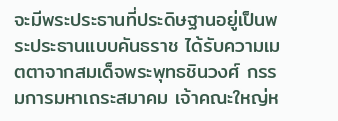จะมีพระประธานที่ประดิษฐานอยู่เป็นพระประธานแบบคันธราช ได้รับความเมตตาจากสมเด็จพระพุทธชินวงศ์ กรรมการมหาเถระสมาคม เจ้าคณะใหญ่ห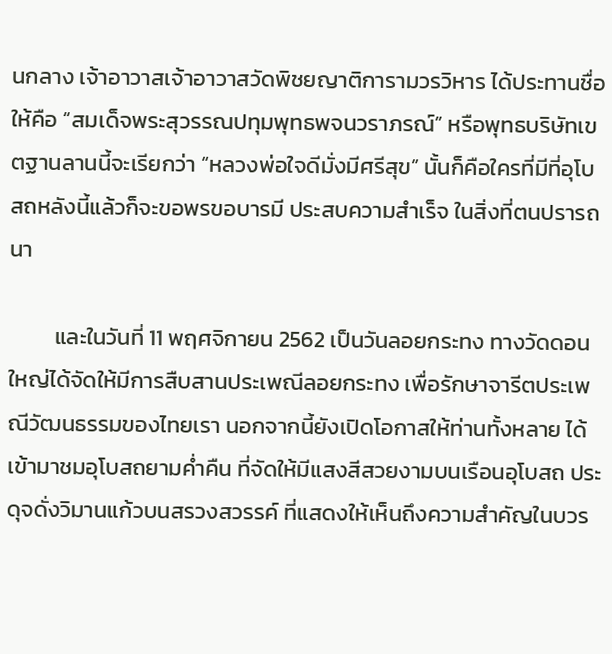นกลาง เจ้าอาวาสเจ้าอาวาสวัดพิชยญาติการามวรวิหาร ได้ประทานชื่อให้คือ “สมเด็จพระสุวรรณปทุมพุทธพจนวราภรณ์” หรือพุทธบริษัทเขตฐานลานนี้จะเรียกว่า “หลวงพ่อใจดีมั่งมีศรีสุข” นั้นก็คือใครที่มีที่อุโบสถหลังนี้แล้วก็จะขอพรขอบารมี ประสบความสำเร็จ ในสิ่งที่ตนปรารถนา

         และในวันที่ 11 พฤศจิกายน 2562 เป็นวันลอยกระทง ทางวัดดอนใหญ่ได้จัดให้มีการสืบสานประเพณีลอยกระทง เพื่อรักษาจารีตประเพณีวัฒนธรรมของไทยเรา นอกจากนี้ยังเปิดโอกาสให้ท่านทั้งหลาย ได้เข้ามาชมอุโบสถยามค่ำคืน ที่จัดให้มีแสงสีสวยงามบนเรือนอุโบสถ ประดุจดั่งวิมานแก้วบนสรวงสวรรค์ ที่แสดงให้เห็นถึงความสำคัญในบวร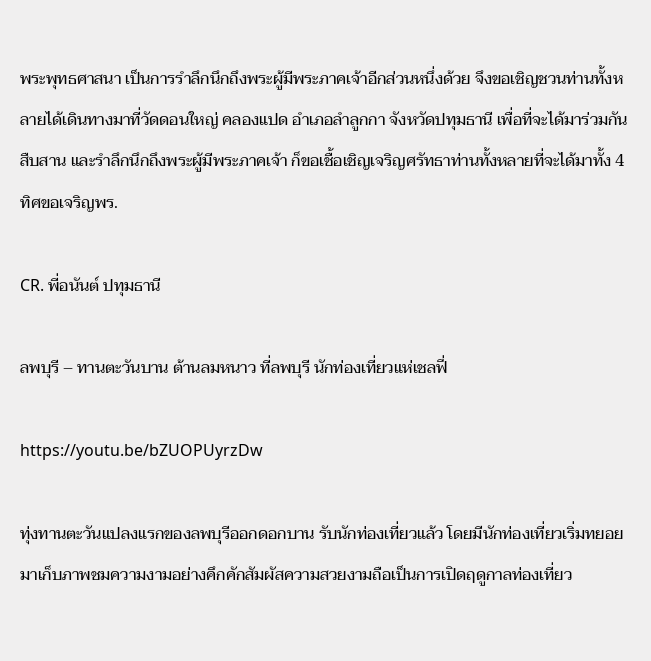พระพุทธศาสนา เป็นการรำลึกนึกถึงพระผู้มีพระภาคเจ้าอีกส่วนหนึ่งด้วย จึงขอเชิญชวนท่านทั้งหลายได้เดินทางมาที่วัดดอนใหญ่ คลองแปด อำเภอลำลูกกา จังหวัดปทุมธานี เพื่อที่จะได้มาร่วมกันสืบสาน และรำลึกนึกถึงพระผู้มีพระภาคเจ้า ก็ขอเชื้อเชิญเจริญศรัทธาท่านทั้งหลายที่จะได้มาทั้ง 4 ทิศขอเจริญพร.

CR. พี่อนันต์ ปทุมธานี

ลพบุรี – ทานตะวันบาน ต้านลมหนาว ที่ลพบุรี นักท่องเที่ยวแห่เชลฟี่

https://youtu.be/bZUOPUyrzDw

ทุ่งทานตะวันแปลงแรกของลพบุรีออกดอกบาน รับนักท่องเที่ยวแล้ว โดยมีนักท่องเที่ยวเริ่มทยอยมาเก็บภาพชมความงามอย่างคึกคักสัมผัสความสวยงามถือเป็นการเปิดฤดูกาลท่องเที่ยว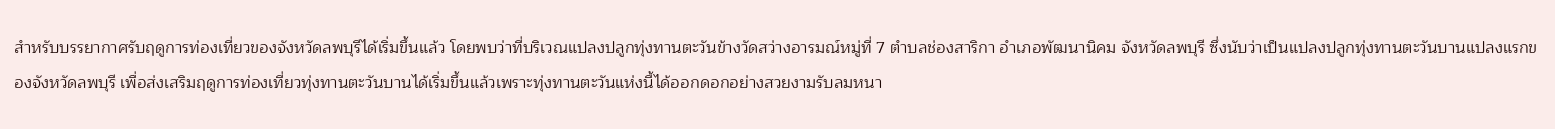สำหรับบรรยากาศรับฤดูการท่องเที่ยวของจังหวัดลพบุรีได้เริ่มขึ้นแล้ว โดยพบว่าที่บริเวณแปลงปลูกทุ่งทานตะวันข้างวัดสว่างอารมณ์หมู่ที่ 7 ตำบลช่องสาริกา อำเภอพัฒนานิคม จังหวัดลพบุรี ซึ่งนับว่าเป็นแปลงปลูกทุ่งทานตะวันบานแปลงแรกของจังหวัดลพบุรี เพื่อส่งเสริมฤดูการท่องเที่ยวทุ่งทานตะวันบานได้เริ่มขึ้นแล้วเพราะทุ่งทานตะวันแห่งนี้ได้ออกดอกอย่างสวยงามรับลมหนา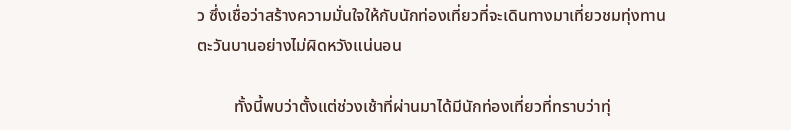ว ซึ่งเชื่อว่าสร้างความมั่นใจให้กับนักท่องเที่ยวที่จะเดินทางมาเที่ยวชมทุ่งทานตะวันบานอย่างไม่ผิดหวังแน่นอน

         ทั้งนี้พบว่าตั้งแต่ช่วงเช้าที่ผ่านมาได้มีนักท่องเที่ยวที่ทราบว่าทุ่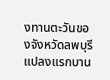งทานตะวันของจังหวัดลพบุรีแปลงแรกบาน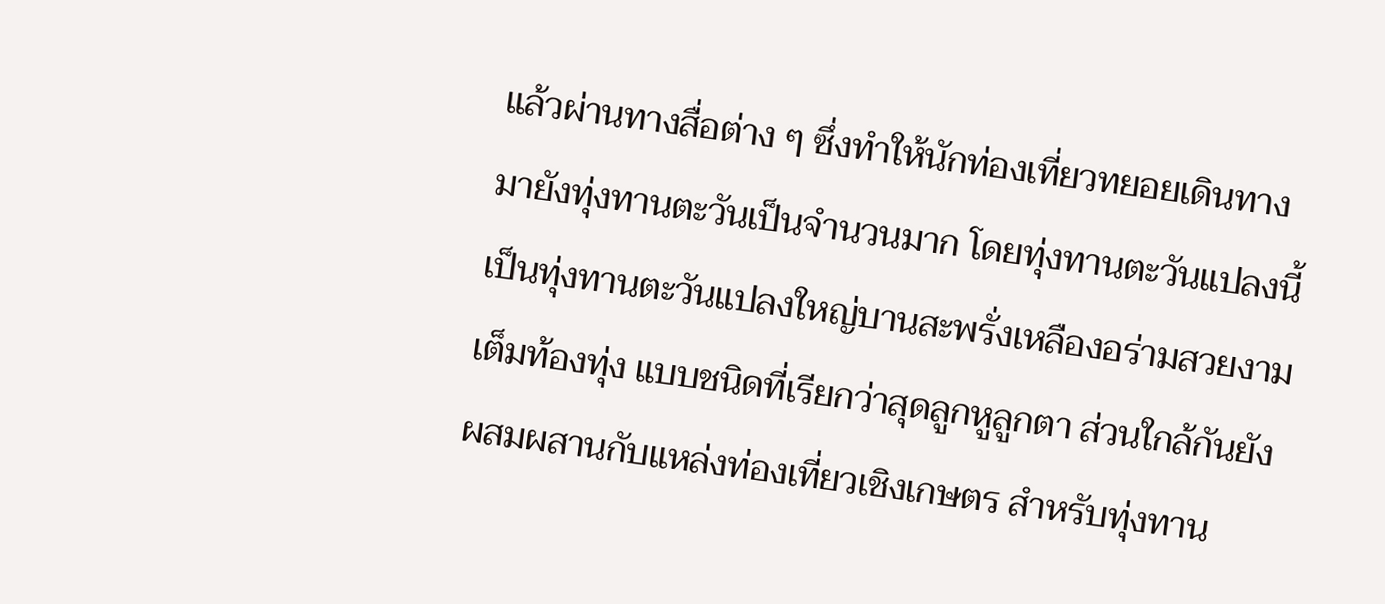แล้วผ่านทางสื่อต่าง ๆ ซึ่งทำให้นักท่องเที่ยวทยอยเดินทางมายังทุ่งทานตะวันเป็นจำนวนมาก โดยทุ่งทานตะวันแปลงนี้ เป็นทุ่งทานตะวันแปลงใหญ่บานสะพรั่งเหลืองอร่ามสวยงามเต็มท้องทุ่ง แบบชนิดที่เรียกว่าสุดลูกหูลูกตา ส่วนใกล้กันยังผสมผสานกับแหล่งท่องเที่ยวเชิงเกษตร สำหรับทุ่งทาน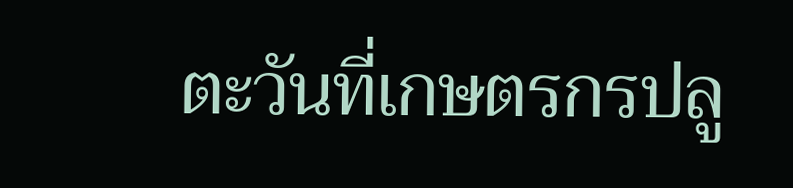ตะวันที่เกษตรกรปลู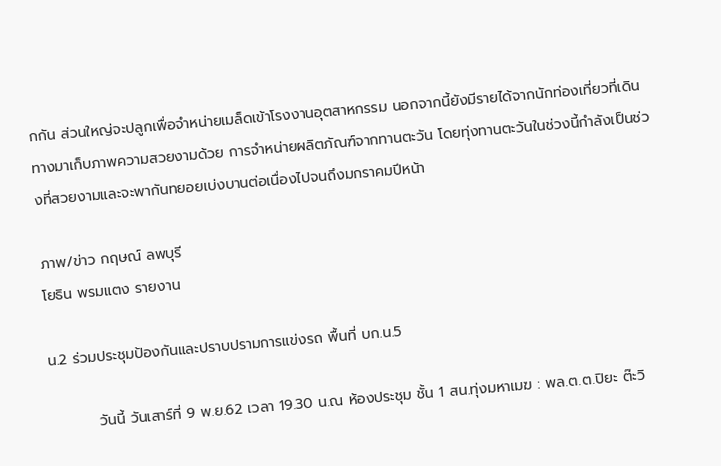กกัน ส่วนใหญ่จะปลูกเพื่อจำหน่ายเมล็ดเข้าโรงงานอุตสาหกรรม นอกจากนี้ยังมีรายได้จากนักท่องเที่ยวที่เดินทางมาเก็บภาพความสวยงามด้วย การจำหน่ายผลิตภัณฑ์จากทานตะวัน โดยทุ่งทานตะวันในช่วงนี้กำลังเป็นช่วงที่สวยงามและจะพากันทยอยเบ่งบานต่อเนื่องไปจนถึงมกราคมปีหน้า

ภาพ/ข่าว กฤษณ์ ลพบุรี
โยธิน พรมแตง รายงาน

น.2 ร่วมประชุมป้องกันและปราบปรามการแข่งรถ พื้นที่ บก.น.5

         วันนี้ วันเสาร์ที่ 9 พ.ย.62 เวลา 19.30 น.ณ ห้องประชุม ชั้น 1 สน.ทุ่งมหาเมฆ : พล.ต.ต.ปิยะ ต๊ะวิ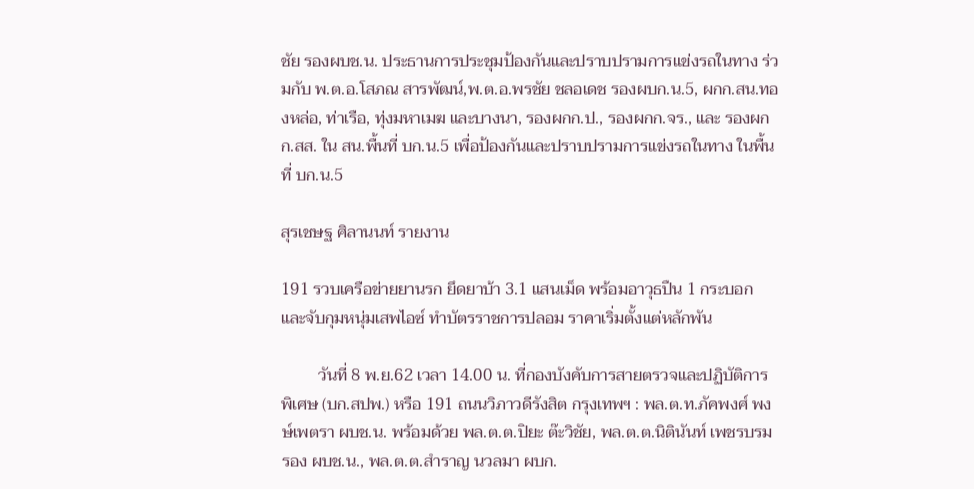ชัย รองผบช.น. ประธานการประชุมป้องกันและปราบปรามการแข่งรถในทาง ร่วมกับ พ.ต.อ.โสภณ สารพัฒน์,พ.ต.อ.พรชัย ชลอเดช รองผบก.น.5, ผกก.สน.ทองหล่อ, ท่าเรือ, ทุ่งมหาเมฆ และบางนา, รองผกก.ป., รองผกก.จร., และ รองผกก.สส. ใน สน.พื้นที่ บก.น.5 เพื่อป้องกันและปราบปรามการแข่งรถในทาง ในพื้นที่ บก.น.5

สุรเชษฐ ศิลานนท์ รายงาน

191 รวบเครือข่ายยานรก ยึดยาบ้า 3.1 แสนเม็ด พร้อมอาวุธปืน 1 กระบอก และจับกุมหนุ่มเสพไอซ์ ทำบัตรราชการปลอม ราคาเริ่มตั้งแต่หลักพัน

         วันที่ 8 พ.ย.62 เวลา 14.00 น. ที่กองบังคับการสายตรวจและปฏิบัติการพิเศษ (บก.สปพ.) หรือ 191 ถนนวิภาวดีรังสิต กรุงเทพฯ : พล.ต.ท.ภัคพงศ์ พงษ์เพตรา ผบช.น. พร้อมด้วย พล.ต.ต.ปิยะ ต๊ะวิชัย, พล.ต.ต.นิตินันท์ เพชรบรม รอง ผบช.น., พล.ต.ต.สำราญ นวลมา ผบก.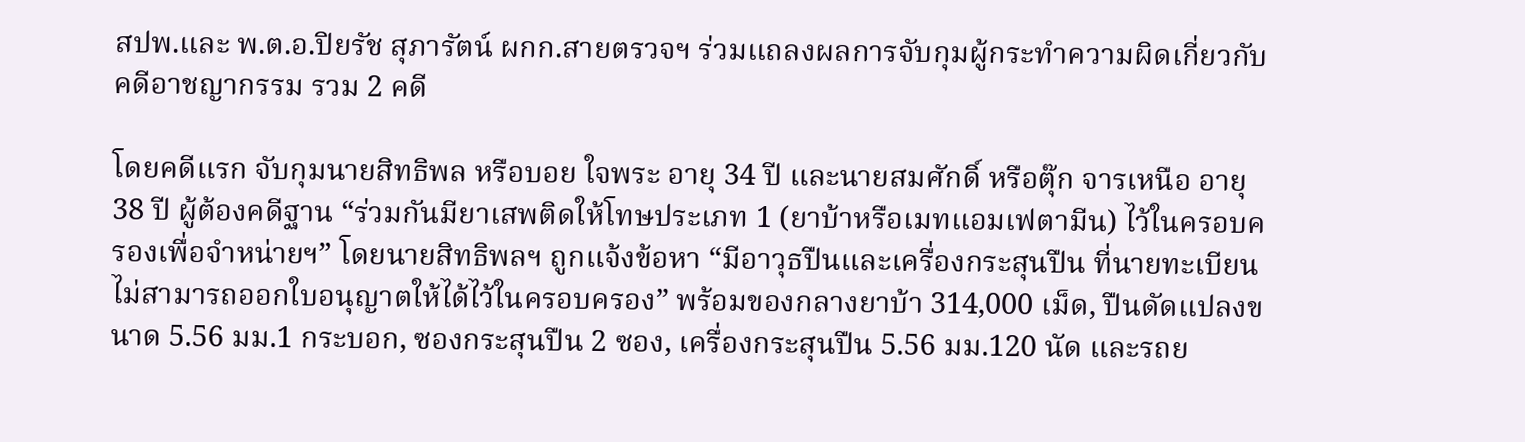สปพ.และ พ.ต.อ.ปิยรัช สุภารัตน์ ผกก.สายตรวจฯ ร่วมแถลงผลการจับกุมผู้กระทำความผิดเกี่ยวกับคดีอาชญากรรม รวม 2 คดี

โดยคดีแรก จับกุมนายสิทธิพล หรือบอย ใจพระ อายุ 34 ปี และนายสมศักดิ์ หรือตุ๊ก จารเหนือ อายุ 38 ปี ผู้ต้องคดีฐาน “ร่วมกันมียาเสพติดให้โทษประเภท 1 (ยาบ้าหรือเมทแอมเฟตามีน) ไว้ในครอบครองเพื่อจำหน่ายฯ” โดยนายสิทธิพลฯ ถูกแจ้งข้อหา “มีอาวุธปืนและเครื่องกระสุนปืน ที่นายทะเบียนไม่สามารถออกใบอนุญาตให้ได้ไว้ในครอบครอง” พร้อมของกลางยาบ้า 314,000 เม็ด, ปืนดัดแปลงขนาด 5.56 มม.1 กระบอก, ซองกระสุนปืน 2 ซอง, เครื่องกระสุนปืน 5.56 มม.120 นัด และรถย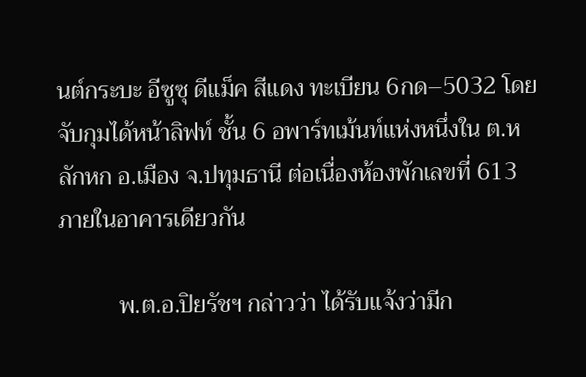นต์กระบะ อีซูซุ ดีแม็ค สีแดง ทะเบียน 6กด–5032 โดยจับกุมได้หน้าลิฟท์ ชั้น 6 อพาร์ทเม้นท์แห่งหนึ่งใน ต.หลักหก อ.เมือง จ.ปทุมธานี ต่อเนื่องห้องพักเลขที่ 613 ภายในอาคารเดียวกัน

          พ.ต.อ.ปิยรัชฯ กล่าวว่า ได้รับแจ้งว่ามีก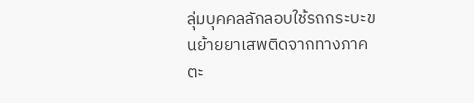ลุ่มบุคคลลักลอบใช้รถกระบะขนย้ายยาเสพติดจากทางภาคตะ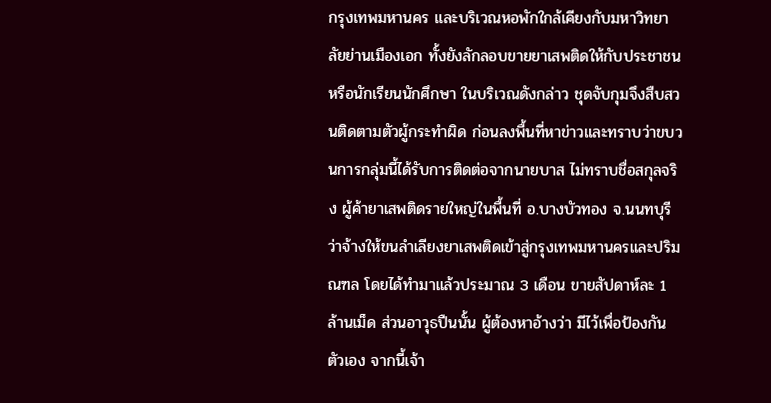กรุงเทพมหานคร และบริเวณหอพักใกล้เคียงกับมหาวิทยาลัยย่านเมืองเอก ทั้งยังลักลอบขายยาเสพติดให้กับประชาชน หรือนักเรียนนักศึกษา ในบริเวณดังกล่าว ชุดจับกุมจึงสืบสวนติดตามตัวผู้กระทำผิด ก่อนลงพื้นที่หาข่าวและทราบว่าขบวนการกลุ่มนี้ได้รับการติดต่อจากนายบาส ไม่ทราบชื่อสกุลจริง ผู้ค้ายาเสพติดรายใหญ่ในพื้นที่ อ.บางบัวทอง จ.นนทบุรี ว่าจ้างให้ขนลำเลียงยาเสพติดเข้าสู่กรุงเทพมหานครและปริมณฑล โดยได้ทำมาแล้วประมาณ 3 เดือน ขายสัปดาห์ละ 1 ล้านเม็ด ส่วนอาวุธปืนนั้น ผู้ต้องหาอ้างว่า มีไว้เพื่อป้องกันตัวเอง จากนี้เจ้า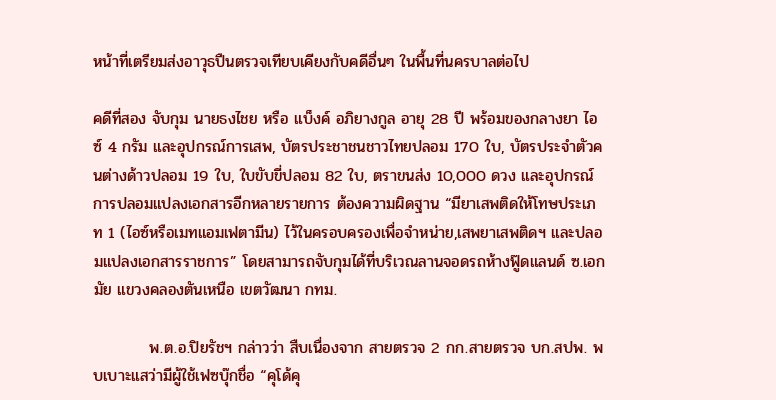หน้าที่เตรียมส่งอาวุธปืนตรวจเทียบเคียงกับคดีอื่นๆ ในพื้นที่นครบาลต่อไป

คดีที่สอง จับกุม นายธงไชย หรือ แบ็งค์ อภิยางกูล อายุ 28 ปี พร้อมของกลางยา ไอซ์ 4 กรัม และอุปกรณ์การเสพ, บัตรประชาชนชาวไทยปลอม 170 ใบ, บัตรประจำตัวคนต่างด้าวปลอม 19 ใบ, ใบขับขี่ปลอม 82 ใบ, ตราขนส่ง 10,000 ดวง และอุปกรณ์การปลอมแปลงเอกสารอีกหลายรายการ ต้องความผิดฐาน “มียาเสพติดให้โทษประเภท 1 (ไอซ์หรือเมทแอมเฟตามีน) ไว้ในครอบครองเพื่อจำหน่าย,เสพยาเสพติดฯ และปลอมแปลงเอกสารราชการ” โดยสามารถจับกุมได้ที่บริเวณลานจอดรถห้างฟู๊ดแลนด์ ซ.เอกมัย แขวงคลองตันเหนือ เขตวัฒนา กทม.

          พ.ต.อ.ปิยรัชฯ กล่าวว่า สืบเนื่องจาก สายตรวจ 2 กก.สายตรวจ บก.สปพ. พบเบาะแสว่ามีผู้ใช้เฟซบุ๊กชื่อ “คุโด้คุ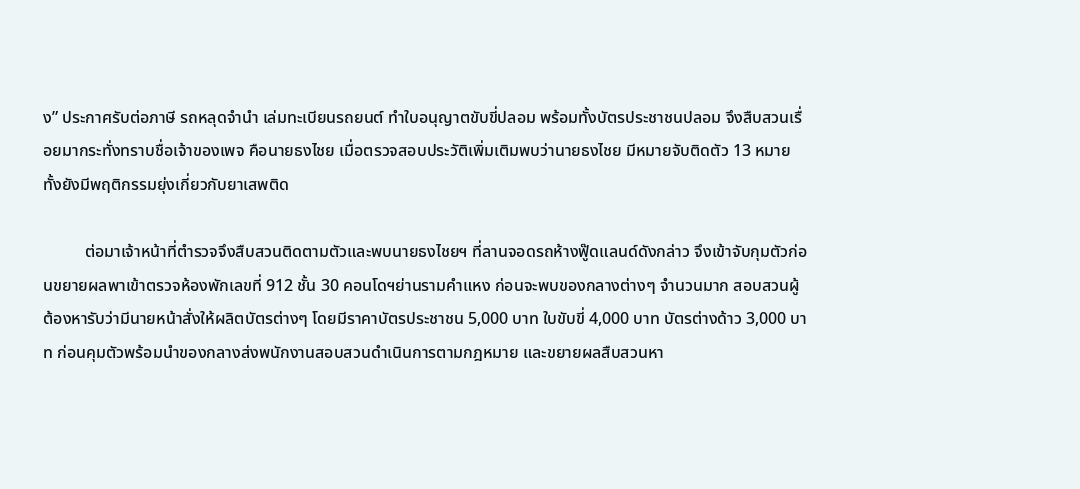ง” ประกาศรับต่อภาษี รถหลุดจำนำ เล่มทะเบียนรถยนต์ ทำใบอนุญาตขับขี่ปลอม พร้อมทั้งบัตรประชาชนปลอม จึงสืบสวนเรื่อยมากระทั่งทราบชื่อเจ้าของเพจ คือนายธงไชย เมื่อตรวจสอบประวัติเพิ่มเติมพบว่านายธงไชย มีหมายจับติดตัว 13 หมาย ทั้งยังมีพฤติกรรมยุ่งเกี่ยวกับยาเสพติด

          ต่อมาเจ้าหน้าที่ตำรวจจึงสืบสวนติดตามตัวและพบนายธงไชยฯ ที่ลานจอดรถห้างฟู๊ดแลนด์ดังกล่าว จึงเข้าจับกุมตัวก่อนขยายผลพาเข้าตรวจห้องพักเลขที่ 912 ชั้น 30 คอนโดฯย่านรามคำแหง ก่อนจะพบของกลางต่างๆ จำนวนมาก สอบสวนผู้ต้องหารับว่ามีนายหน้าสั่งให้ผลิตบัตรต่างๆ โดยมีราคาบัตรประชาชน 5,000 บาท ใบขับขี่ 4,000 บาท บัตรต่างด้าว 3,000 บาท ก่อนคุมตัวพร้อมนำของกลางส่งพนักงานสอบสวนดำเนินการตามกฎหมาย และขยายผลสืบสวนหา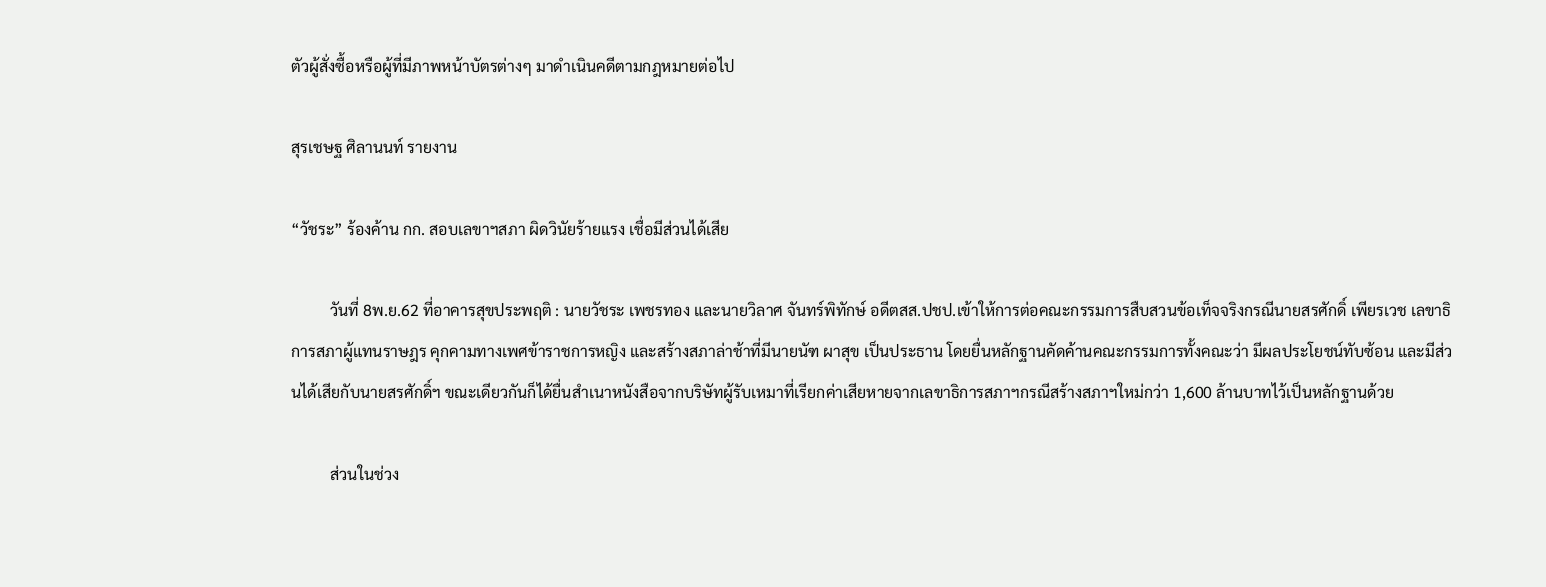ตัวผู้สั่งซื้อหรือผู้ที่มีภาพหน้าบัตรต่างๆ มาดำเนินคดีตามกฎหมายต่อไป

สุรเชษฐ ศิลานนท์ รายงาน

“วัชระ” ร้องค้าน กก. สอบเลขาฯสภา ผิดวินัยร้ายแรง เชื่อมีส่วนได้เสีย

          วันที่ 8พ.ย.62 ที่อาคารสุขประพฤติ : นายวัชระ เพชรทอง และนายวิลาศ จันทร์พิทักษ์ อดีตสส.ปชป.เข้าให้การต่อคณะกรรมการสืบสวนข้อเท็จจริงกรณีนายสรศักดิ์ เพียรเวช เลขาธิการสภาผู้แทนราษฎร คุกคามทางเพศข้าราชการหญิง และสร้างสภาล่าช้าที่มีนายนัฑ ผาสุข เป็นประธาน โดยยื่นหลักฐานคัดค้านคณะกรรมการทั้งคณะว่า มีผลประโยชน์ทับซ้อน และมีส่วนได้เสียกับนายสรศักดิ์ฯ ขณะเดียวกันก็ได้ยื่นสำเนาหนังสือจากบริษัทผู้รับเหมาที่เรียกค่าเสียหายจากเลขาธิการสภาฯกรณีสร้างสภาฯใหม่กว่า 1,600 ล้านบาทไว้เป็นหลักฐานด้วย

          ส่วนในช่วง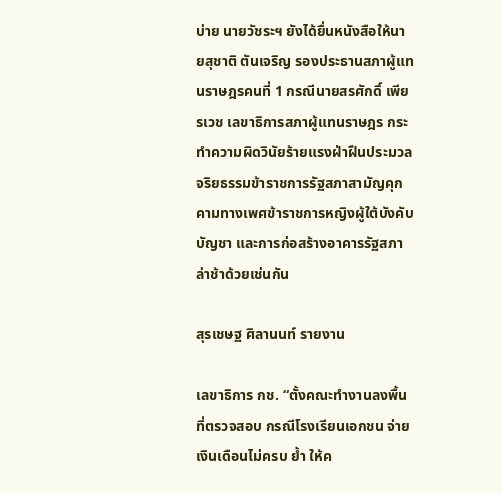บ่าย นายวัชระฯ ยังได้ยื่นหนังสือให้นายสุชาติ ตันเจริญ รองประธานสภาผู้แทนราษฎรคนที่ 1 กรณีนายสรศักดิ์ เพียรเวช เลขาธิการสภาผู้แทนราษฎร กระทำความผิดวินัยร้ายแรงฝ่าฝืนประมวลจริยธรรมข้าราชการรัฐสภาสามัญคุกคามทางเพศข้าราชการหญิงผู้ใต้บังคับบัญชา และการก่อสร้างอาคารรัฐสภาล่าช้าด้วยเช่นกัน

สุรเชษฐ ศิลานนท์ รายงาน

เลขาธิการ กช. “ตั้งคณะทำงานลงพื้นที่ตรวจสอบ กรณีโรงเรียนเอกชน จ่ายเงินเดือนไม่ครบ ย้ำ ให้ค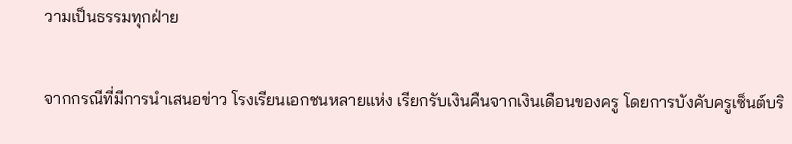วามเป็นธรรมทุกฝ่าย

จากกรณีที่มีการนำเสนอข่าว โรงเรียนเอกชนหลายแห่ง เรียกรับเงินคืนจากเงินเดือนของครู โดยการบังคับครูเซ็นต์บริ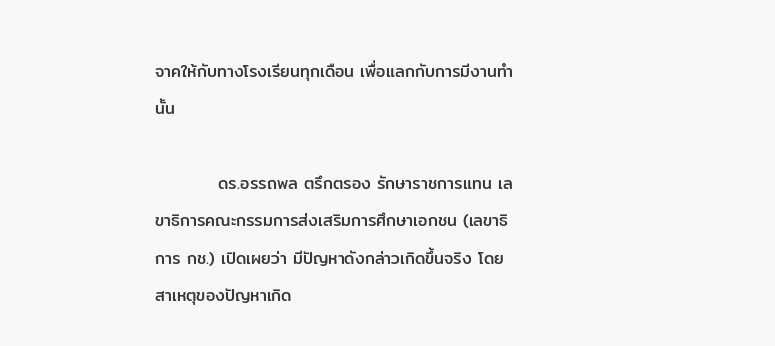จาคให้กับทางโรงเรียนทุกเดือน เพื่อแลกกับการมีงานทำนั้น

          ดร.อรรถพล ตรึกตรอง รักษาราชการแทน เลขาธิการคณะกรรมการส่งเสริมการศึกษาเอกชน (เลขาธิการ กช.) เปิดเผยว่า มีปัญหาดังกล่าวเกิดขึ้นจริง โดยสาเหตุของปัญหาเกิด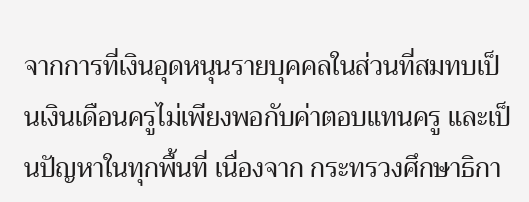จากการที่เงินอุดหนุนรายบุคคลในส่วนที่สมทบเป็นเงินเดือนครูไม่เพียงพอกับค่าตอบแทนครู และเป็นปัญหาในทุกพื้นที่ เนื่องจาก กระทรวงศึกษาธิกา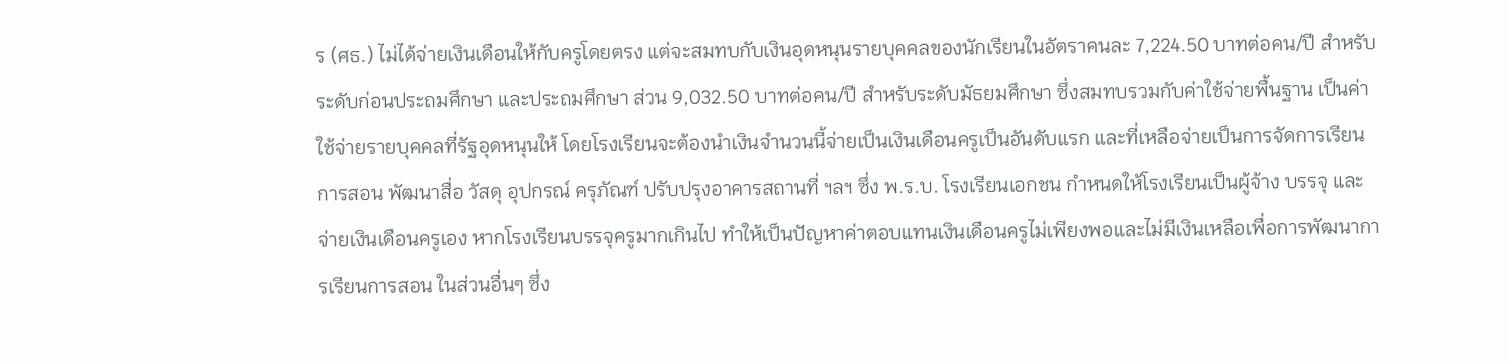ร (ศธ.) ไม่ได้จ่ายเงินเดือนให้กับครูโดยตรง แต่จะสมทบกับเงินอุดหนุนรายบุคคลของนักเรียนในอัตราคนละ 7,224.50 บาทต่อคน/ปี สำหรับระดับก่อนประถมศึกษา และประถมศึกษา ส่วน 9,032.50 บาทต่อคน/ปี สำหรับระดับมัธยมศึกษา ซึ่งสมทบรวมกับค่าใช้จ่ายพื้นฐาน เป็นค่าใช้จ่ายรายบุคคลที่รัฐอุดหนุนให้ โดยโรงเรียนจะต้องนำเงินจำนวนนี้จ่ายเป็นเงินเดือนครูเป็นอันดับแรก และที่เหลือจ่ายเป็นการจัดการเรียน การสอน พัฒนาสื่อ วัสดุ อุปกรณ์ ครุภัณฑ์ ปรับปรุงอาคารสถานที่ ฯลฯ ซึ่ง พ.ร.บ. โรงเรียนเอกชน กำหนดให้โรงเรียนเป็นผู้จ้าง บรรจุ และจ่ายเงินเดือนครูเอง หากโรงเรียนบรรจุครูมากเกินไป ทำให้เป็นปัญหาค่าตอบแทนเงินเดือนครูไม่เพียงพอและไม่มีเงินเหลือเพื่อการพัฒนาการเรียนการสอน ในส่วนอื่นๆ ซึ่ง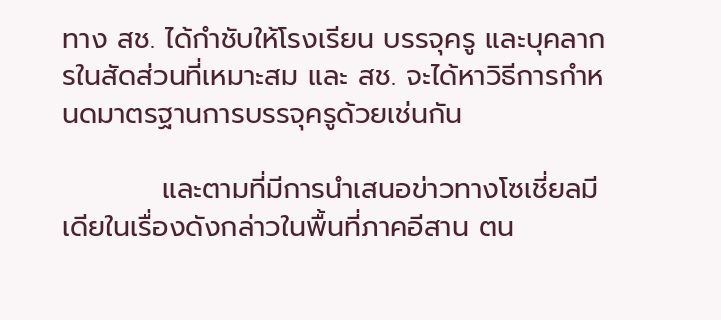ทาง สช. ได้กำชับให้โรงเรียน บรรจุครู และบุคลากรในสัดส่วนที่เหมาะสม และ สช. จะได้หาวิธีการกำหนดมาตรฐานการบรรจุครูด้วยเช่นกัน

          และตามที่มีการนำเสนอข่าวทางโซเชี่ยลมีเดียในเรื่องดังกล่าวในพื้นที่ภาคอีสาน ตน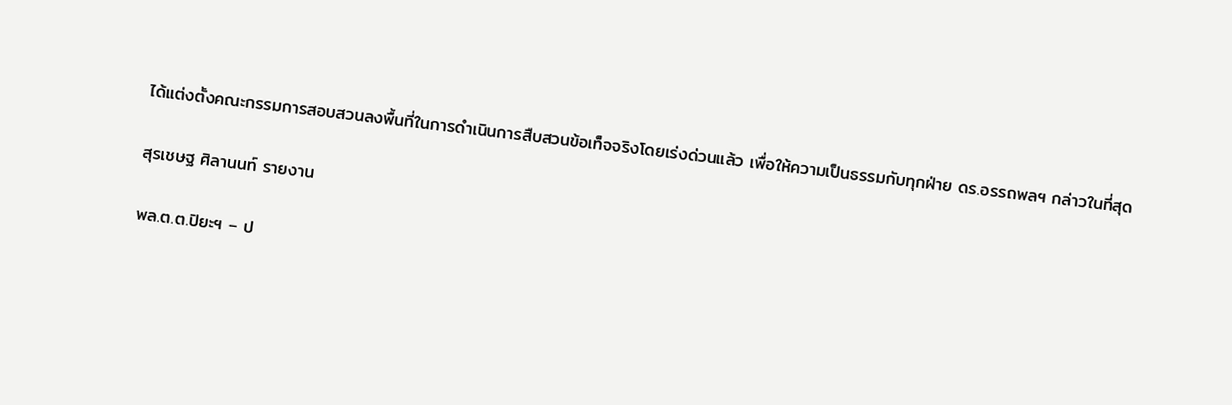ได้แต่งตั้งคณะกรรมการสอบสวนลงพื้นที่ในการดำเนินการสืบสวนข้อเท็จจริงโดยเร่งด่วนแล้ว เพื่อให้ความเป็นธรรมกับทุกฝ่าย ดร.อรรถพลฯ กล่าวในที่สุด

สุรเชษฐ ศิลานนท์ รายงาน

พล.ต.ต.ปิยะฯ – ป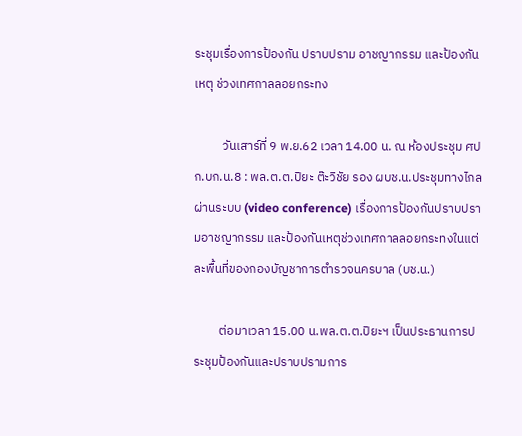ระชุมเรื่องการป้องกัน ปราบปราม อาชญากรรม และป้องกันเหตุ ช่วงเทศกาลลอยกระทง

          วันเสาร์ที่ 9 พ.ย.62 เวลา 14.00 น. ณ ห้องประชุม ศปก.บก.น.8 : พล.ต.ต.ปิยะ ต๊ะวิชัย รอง ผบช.น.ประชุมทางไกลผ่านระบบ (video conference) เรื่องการป้องกันปราบปรามอาชญากรรม และป้องกันเหตุช่วงเทศกาลลอยกระทงในแต่ละพื้นที่ของกองบัญชาการตำรวจนครบาล (บช.น.)

         ต่อมาเวลา 15.00 น.พล.ต.ต.ปิยะฯ เป็นประธานการประชุมป้องกันและปราบปรามการ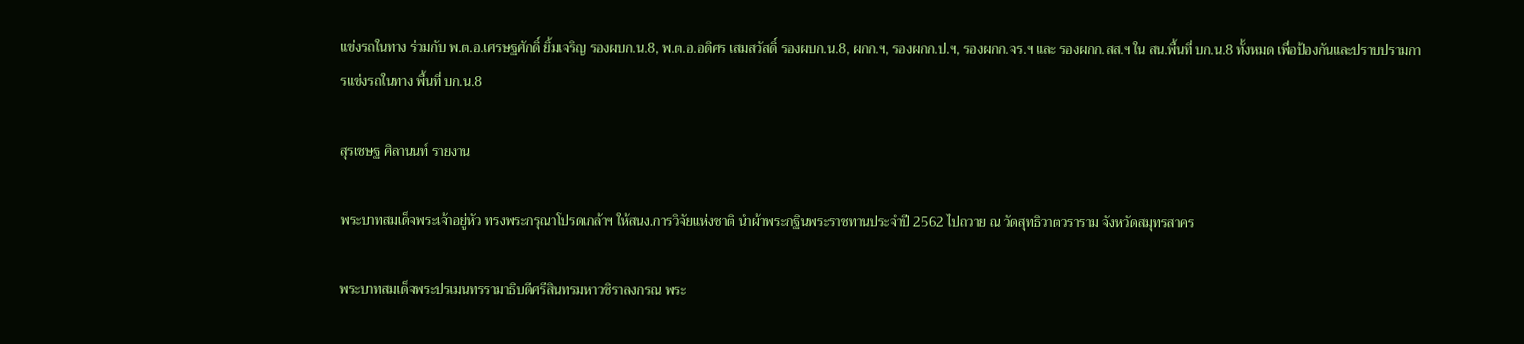แข่งรถในทาง ร่วมกับ พ.ต.อ.เศรษฐศักดิ์ ยิ้มเจริญ รองผบก.น.8, พ.ต.อ.อดิศร เสมสวัสดิ์ รองผบก.น.8, ผกก.ฯ, รองผกก.ป.ฯ, รองผกก.จร.ฯ และ รองผกก.สส.ฯ ใน สน.พื้นที่ บก.น.8 ทั้งหมด เพื่อป้องกันและปราบปรามการแข่งรถในทาง พื้นที่ บก.น.8

สุรเชษฐ ศิลานนท์ รายงาน

พระบาทสมเด็จพระเจ้าอยู่หัว ทรงพระกรุณาโปรดเกล้าฯ ให้สนง.การวิจัยแห่งชาติ นำผ้าพระกฐินพระราชทานประจำปี 2562 ไปถวาย ณ วัดสุทธิวาตวราราม จังหวัดสมุทรสาคร

พระบาทสมเด็จพระปรเมนทรรามาธิบดีศรีสินทรมหาวชิราลงกรณ พระ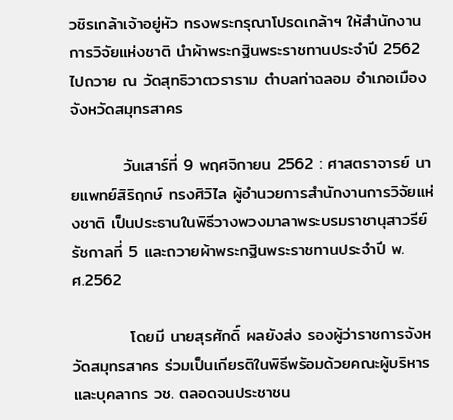วชิรเกล้าเจ้าอยู่หัว ทรงพระกรุณาโปรดเกล้าฯ ให้สำนักงานการวิจัยแห่งชาติ นำผ้าพระกฐินพระราชทานประจำปี 2562 ไปถวาย ณ วัดสุทธิวาตวราราม ตำบลท่าฉลอม อำเภอเมือง จังหวัดสมุทรสาคร

         วันเสาร์ที่ 9 พฤศจิกายน 2562 : ศาสตราจารย์ นายแพทย์สิริฤกษ์ ทรงศิวิไล ผู้อำนวยการสำนักงานการวิจัยแห่งชาติ เป็นประธานในพิธีวางพวงมาลาพระบรมราชานุสาวรีย์รัชกาลที่ 5 และถวายผ้าพระกฐินพระราชทานประจำปี พ.ศ.2562

          โดยมี นายสุรศักดิ์ ผลยังส่ง รองผู้ว่าราชการจังหวัดสมุทรสาคร ร่วมเป็นเกียรติในพิธีพรัอมด้วยคณะผู้บริหาร และบุคลากร วช. ตลอดจนประชาชน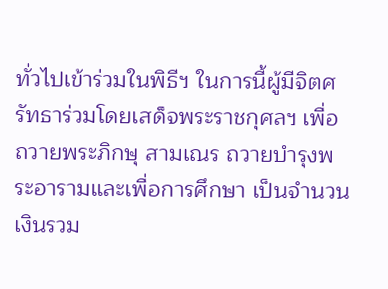ทั่วไปเข้าร่วมในพิธีฯ ในการนี้ผู้มีจิตศรัทธาร่วมโดยเสด็จพระราชกุศลฯ เพื่อถวายพระภิกษุ สามเณร ถวายบำรุงพระอารามและเพื่อการศึกษา เป็นจำนวนเงินรวม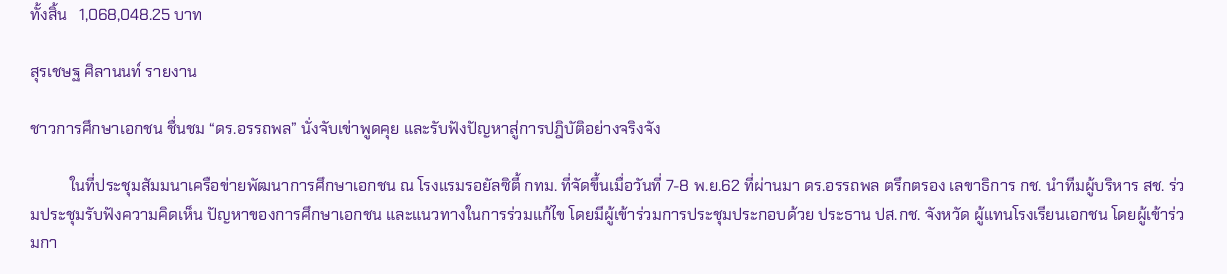ทั้งสิ้น   1,068,048.25 บาท

สุรเชษฐ ศิลานนท์ รายงาน

ชาวการศึกษาเอกชน ชื่นชม “ดร.อรรถพล” นั่งจับเข่าพูดคุย และรับฟังปัญหาสู่การปฎิบัติอย่างจริงจัง

          ในที่ประชุมสัมมนาเครือข่ายพัฒนาการศึกษาเอกชน ณ โรงแรมรอยัลซิตี้ กทม. ที่จัดขึ้นเมื่อวันที่ 7-8 พ.ย.62 ที่ผ่านมา ดร.อรรถพล ตรึกตรอง เลขาธิการ กช. นำทีมผู้บริหาร สช. ร่วมประชุมรับฟังความคิดเห็น ปัญหาของการศึกษาเอกชน และแนวทางในการร่วมแก้ไข โดยมีผู้เข้าร่วมการประชุมประกอบด้วย ประธาน ปส.กช. จังหวัด ผู้แทนโรงเรียนเอกชน โดยผู้เข้าร่วมกา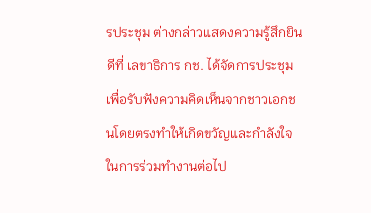รประชุม ต่างกล่าวแสดงความรู้สึกยินดีที่ เลขาธิการ กช. ได้จัดการประชุมเพื่อรับฟังความคิดเห็นจากชาวเอกชนโดยตรงทำให้เกิดขวัญและกำลังใจในการร่วมทำงานต่อไป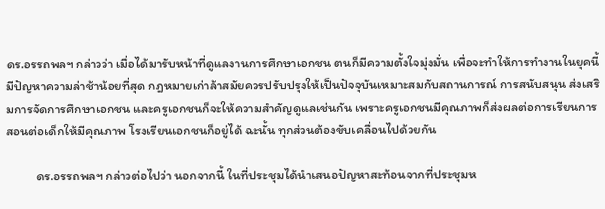ดร.อรรถพลฯ กล่าวว่า เมื่อได้มารับหน้าที่ดูแลงานการศึกษาเอกชน ตนก็มีความตั้งใจมุ่งมั่น เพื่อจะทำให้การทำงานในยุคนี้มีปัญหาความล่าช้าน้อยที่สุด กฎหมายเก่าล้าสมัยควรปรับปรุงให้เป็นปัจจุบันเหมาะสมกับสถานการณ์ การสนับสนุน ส่งเสริมการจัดการศึกษาเอกชน และครูเอกชนก็จะให้ความสำคัญดูแลเช่นกัน เพราะครูเอกชนมีคุณภาพก็ส่งผลต่อการเรียนการสอนต่อเด็กให้มีคุณภาพ โรงเรียนเอกชนก็อยู่ได้ ฉะนั้น ทุกส่วนต้องขับเคลื่อนไปด้วยกัน

          ดร.อรรถพลฯ กล่าวต่อไปว่า นอกจากนี้ ในที่ประชุมได้นำเสนอปัญหาสะท้อนจากที่ประชุมห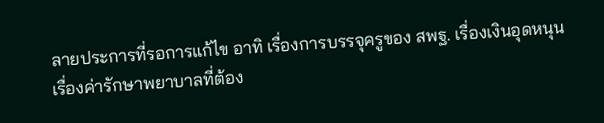ลายประการที่รอการแก้ไข อาทิ เรื่องการบรรจุครูของ สพฐ. เรื่องเงินอุดหนุน เรื่องค่ารักษาพยาบาลที่ต้อง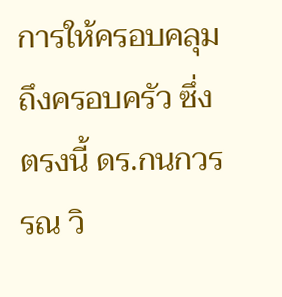การให้ครอบคลุมถึงครอบครัว ซึ่งตรงนี้ ดร.กนกวรรณ วิ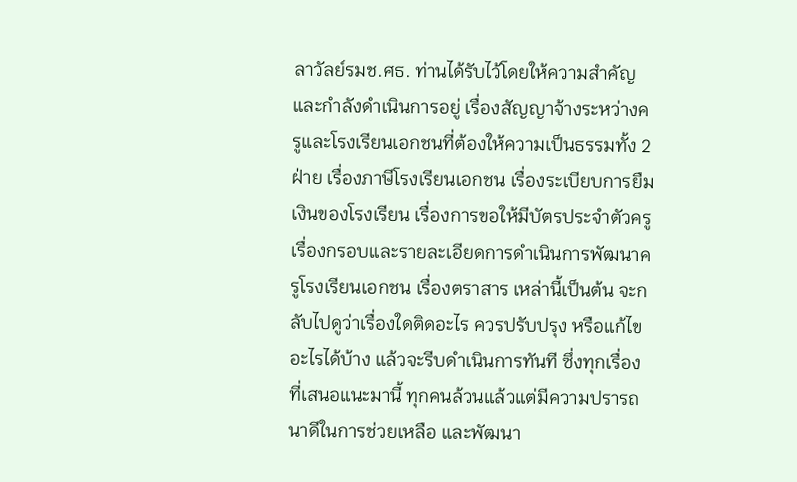ลาวัลย์รมช.ศธ. ท่านได้รับไว้โดยให้ความสำคัญและกำลังดำเนินการอยู่ เรื่องสัญญาจ้างระหว่างครูและโรงเรียนเอกชนที่ต้องให้ความเป็นธรรมทั้ง 2 ฝ่าย เรื่องภาษีโรงเรียนเอกชน เรื่องระเบียบการยืมเงินของโรงเรียน เรื่องการขอให้มีบัตรประจำตัวครู เรื่องกรอบและรายละเอียดการดำเนินการพัฒนาครูโรงเรียนเอกชน เรื่องตราสาร เหล่านี้เป็นต้น จะกลับไปดูว่าเรื่องใดติดอะไร ควรปรับปรุง หรือแก้ไขอะไรได้บ้าง แล้วจะรีบดำเนินการทันที ซึ่งทุกเรื่องที่เสนอแนะมานี้ ทุกคนล้วนแล้วแต่มีความปรารถนาดีในการช่วยเหลือ และพัฒนา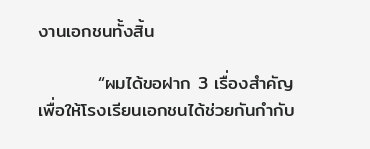งานเอกชนทั้งสิ้น

         “ผมได้ขอฝาก 3 เรื่องสำคัญ เพื่อให้โรงเรียนเอกชนได้ช่วยกันกำกับ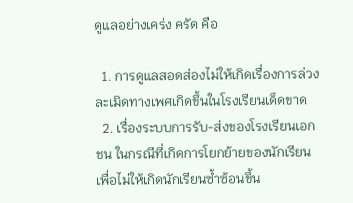ดูแลอย่างเคร่ง ครัด คือ

  1. การดูแลสอดส่องไม่ให้เกิดเรื่องการล่วงละเมิดทางเพศเกิดขึ้นในโรงเรียนเด็ดขาด
  2. เรื่องระบบการรับ-ส่งของโรงเรียนเอกชน ในกรณีที่เกิดการโยกย้ายของนักเรียนเพื่อไม่ให้เกิดนักเรียนซ้ำซ้อนขึ้น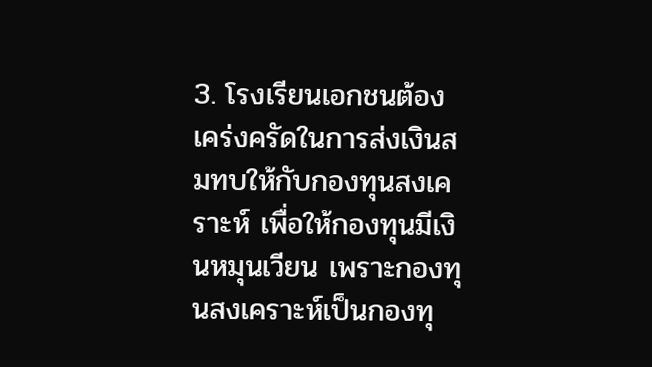3. โรงเรียนเอกชนต้องเคร่งครัดในการส่งเงินสมทบให้กับกองทุนสงเคราะห์ เพื่อให้กองทุนมีเงินหมุนเวียน เพราะกองทุนสงเคราะห์เป็นกองทุ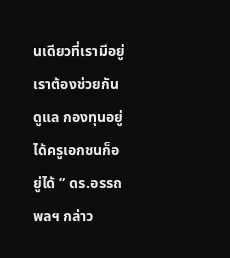นเดียวที่เรามีอยู่ เราต้องช่วยกันดูแล กองทุนอยู่ได้ครูเอกชนก็อยู่ได้ ” ดร.อรรถพลฯ กล่าว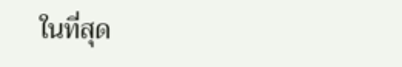ในที่สุด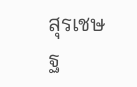สุรเชษฐ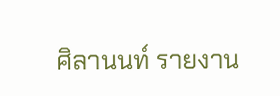ศิลานนท์ รายงาน